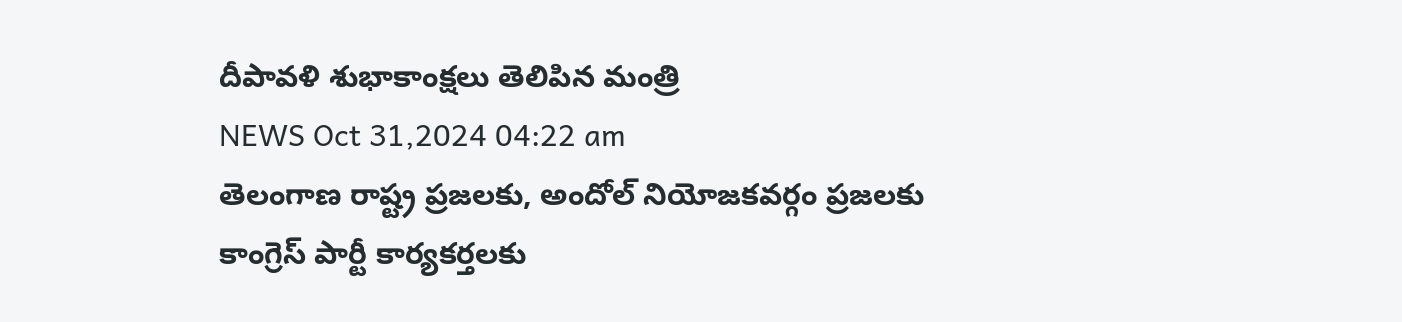దీపావళి శుభాకాంక్షలు తెలిపిన మంత్రి
NEWS Oct 31,2024 04:22 am
తెలంగాణ రాష్ట్ర ప్రజలకు, అందోల్ నియోజకవర్గం ప్రజలకు కాంగ్రెస్ పార్టీ కార్యకర్తలకు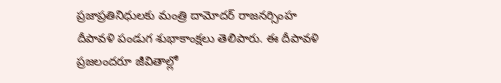ప్రజాప్రతినిధులకు మంత్రి దామోదర్ రాజనర్సింహ దీపావళి పండుగ శుభాకాంక్షలు తెలిపారు. ఈ దీపావళి ప్రజలందరూ జీవితాల్లో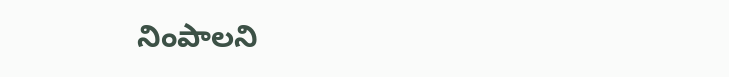నింపాలని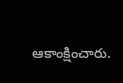ఆకాంక్షించారు.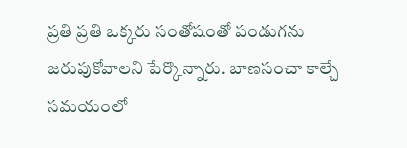ప్రతి ప్రతి ఒక్కరు సంతోషంతో పండుగను జరుపుకోవాలని పేర్కొన్నారు. బాణసంచా కాల్చే సమయంలో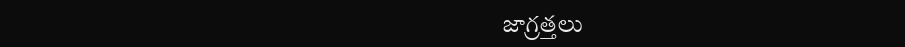జాగ్రత్తలు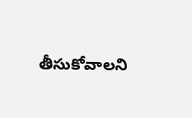తీసుకోవాలని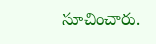సూచించారు.